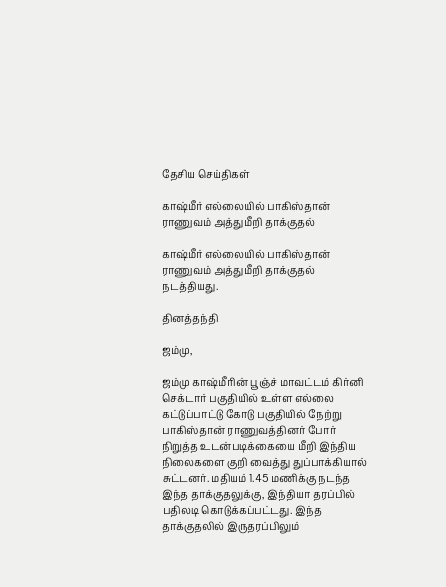தேசிய செய்திகள்

காஷ்மீர் எல்லையில் பாகிஸ்தான் ராணுவம் அத்துமீறி தாக்குதல்

காஷ்மீர் எல்லையில் பாகிஸ்தான் ராணுவம் அத்துமீறி தாக்குதல் நடத்தியது.

தினத்தந்தி

ஜம்மு,

ஜம்மு காஷ்மீரின் பூஞ்ச் மாவட்டம் கிர்னி செக்டார் பகுதியில் உள்ள எல்லை கட்டுப்பாட்டு கோடு பகுதியில் நேற்று பாகிஸ்தான் ராணுவத்தினர் போர் நிறுத்த உடன்படிக்கையை மீறி இந்திய நிலைகளை குறி வைத்து துப்பாக்கியால் சுட்டனர். மதியம் 1.45 மணிக்கு நடந்த இந்த தாக்குதலுக்கு, இந்தியா தரப்பில் பதிலடி கொடுக்கப்பட்டது. இந்த தாக்குதலில் இருதரப்பிலும்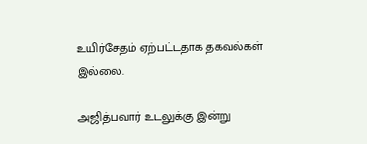உயிர்சேதம் ஏற்பட்டதாக தகவல்கள் இல்லை.

அஜித்பவார் உடலுக்கு இன்று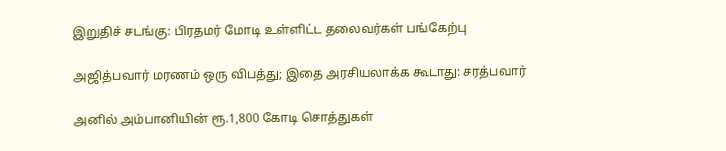இறுதிச் சடங்கு: பிரதமர் மோடி உள்ளிட்ட தலைவர்கள் பங்கேற்பு

அஜித்பவார் மரணம் ஒரு விபத்து; இதை அரசியலாக்க கூடாது: சரத்பவார்

அனில் அம்பானியின் ரூ.1,800 கோடி சொத்துகள்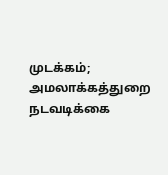முடக்கம்; அமலாக்கத்துறை நடவடிக்கை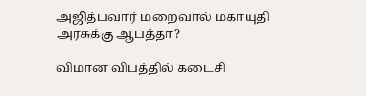அஜித்பவார் மறைவால் மகாயுதி அரசுக்கு ஆபத்தா?

விமான விபத்தில் கடைசி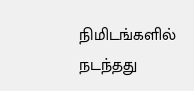நிமிடங்களில் நடந்தது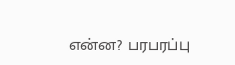என்ன? பரபரப்பு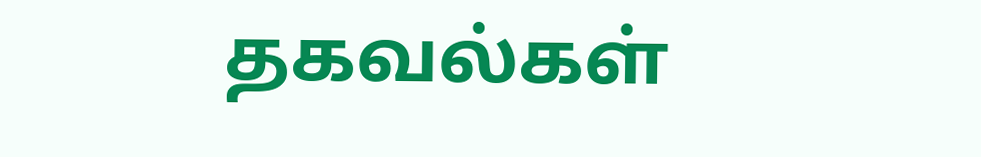தகவல்கள்